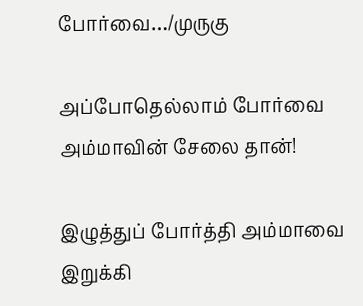போர்வை…/முருகு

அப்போதெல்லாம் போர்வை
அம்மாவின் சேலை தான்!

இழுத்துப் போர்த்தி அம்மாவை
இறுக்கி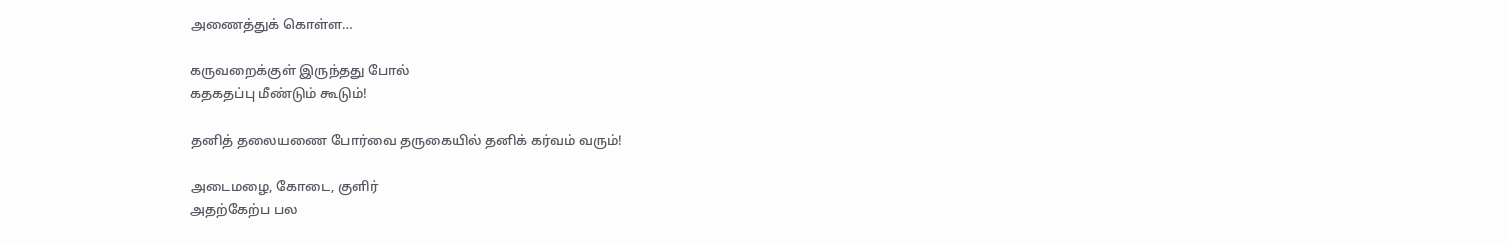அணைத்துக் கொள்ள…

கருவறைக்குள் இருந்தது போல்
கதகதப்பு மீண்டும் கூடும்!

தனித் தலையணை போர்வை தருகையில் தனிக் கர்வம் வரும்!

அடைமழை, கோடை, குளிர்
அதற்கேற்ப பல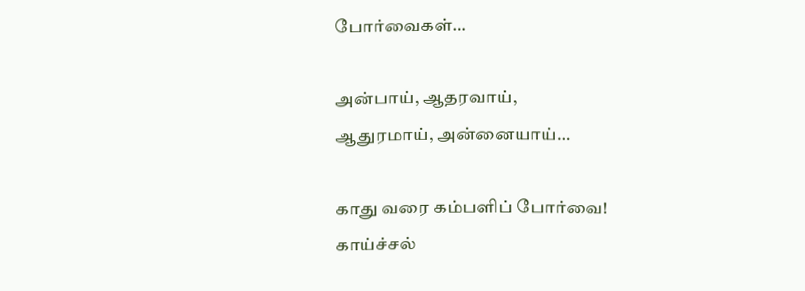போர்வைகள்…

அன்பாய், ஆதரவாய்,
ஆதுரமாய், அன்னையாய்…

காது வரை கம்பளிப் போர்வை!
காய்ச்சல்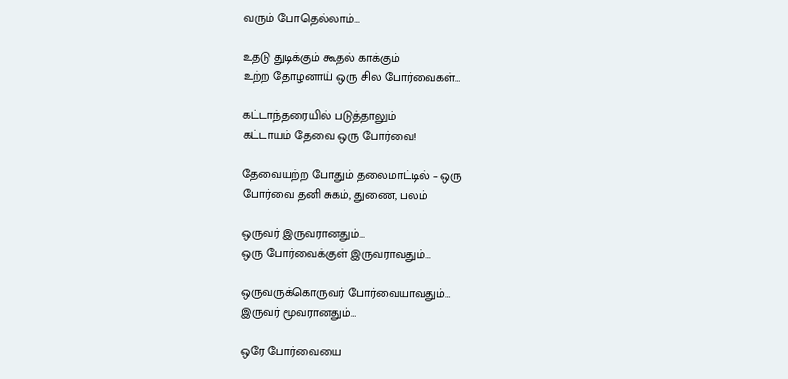வரும் போதெல்லாம்…

உதடு துடிக்கும் கூதல் காக்கும்
உற்ற தோழனாய் ஒரு சில போர்வைகள்…

கட்டாந்தரையில் படுத்தாலும்
கட்டாயம் தேவை ஒரு போர்வை!

தேவையற்ற போதும் தலைமாட்டில் – ஒரு
போர்வை தனி சுகம், துணை, பலம்

ஒருவர் இருவரானதும்…
ஒரு போர்வைக்குள் இருவராவதும்…

ஒருவருக்கொருவர் போர்வையாவதும்…
இருவர் மூவரானதும்…

ஒரே போர்வையை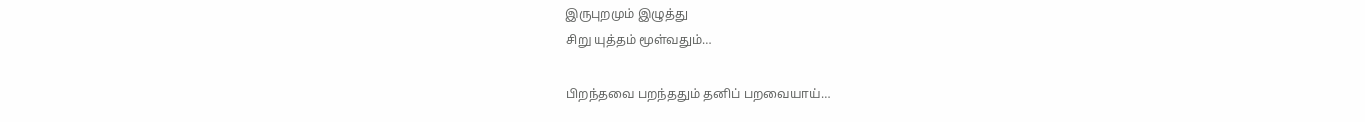இருபுறமும் இழுத்து
சிறு யுத்தம் மூள்வதும்…

பிறந்தவை பறந்ததும் தனிப் பறவையாய்…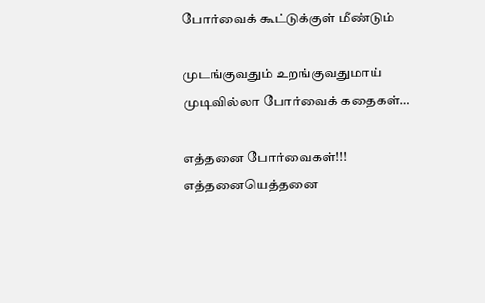போர்வைக் கூட்டுக்குள் மீண்டும்

முடங்குவதும் உறங்குவதுமாய்
முடிவில்லா போர்வைக் கதைகள்…

எத்தனை போர்வைகள்!!! எத்தனையெத்தனை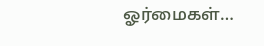ஓர்மைகள்…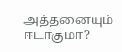அத்தனையும் ஈடாகுமா?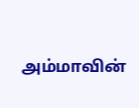அம்மாவின்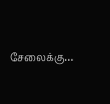சேலைக்கு…